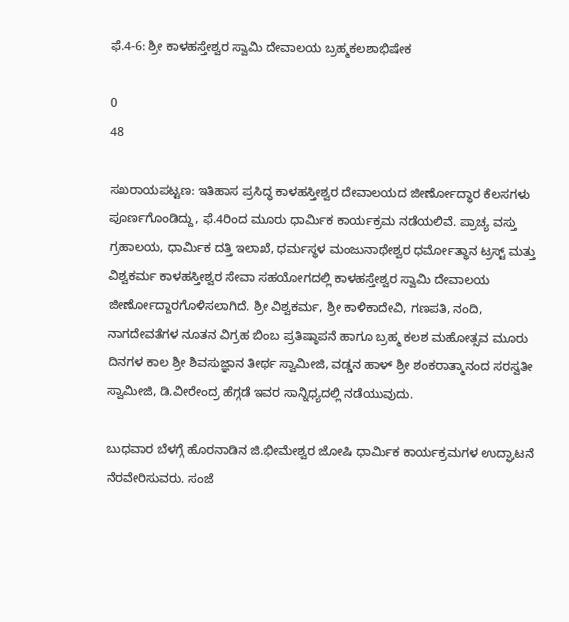ಫೆ.4-6: ಶ್ರೀ ಕಾಳಹಸ್ತೇಶ್ವರ ಸ್ವಾಮಿ ದೇವಾಲಯ ಬ್ರಹ್ಮಕಲಶಾಭಿಷೇಕ

0
48

ಸಖರಾಯಪಟ್ಟಣ: ಇತಿಹಾಸ ಪ್ರಸಿದ್ಧ ಕಾಳಹಸ್ತೀಶ್ವರ ದೇವಾಲಯದ ಜೀರ್ಣೋದ್ಧಾರ ಕೆಲಸಗಳು ಪೂರ್ಣಗೊಂಡಿದ್ದು, ಫೆ.4ರಿಂದ ಮೂರು ಧಾರ್ಮಿಕ ಕಾರ್ಯಕ್ರಮ ನಡೆಯಲಿವೆ. ಪ್ರಾಚ್ಯ ವಸ್ತು ಗ್ರಹಾಲಯ, ಧಾರ್ಮಿಕ ದತ್ತಿ ಇಲಾಖೆ, ಧರ್ಮಸ್ಥಳ ಮಂಜುನಾಥೇಶ್ವರ ಧರ್ಮೋತ್ಥಾನ ಟ್ರಸ್ಟ್ ಮತ್ತು ವಿಶ್ವಕರ್ಮ ಕಾಳಹಸ್ತೀಶ್ವರ ಸೇವಾ ಸಹಯೋಗದಲ್ಲಿ ಕಾಳಹಸ್ತೇಶ್ವರ ಸ್ವಾಮಿ ದೇವಾಲಯ ಜೀರ್ಣೋದ್ದಾರಗೊಳಿಸಲಾಗಿದೆ. ಶ್ರೀ ವಿಶ್ವಕರ್ಮ, ಶ್ರೀ ಕಾಳಿಕಾದೇವಿ, ಗಣಪತಿ, ನಂದಿ, ನಾಗದೇವತೆಗಳ ನೂತನ ವಿಗ್ರಹ ಬಿಂಬ ಪ್ರತಿಷ್ಠಾಪನೆ ಹಾಗೂ ಬ್ರಹ್ಮ ಕಲಶ ಮಹೋತ್ಸವ ಮೂರು ದಿನಗಳ ಕಾಲ ಶ್ರೀ ಶಿವಸುಜ್ಞಾನ ತೀರ್ಥ ಸ್ವಾಮೀಜಿ, ವಡ್ಡನ ಹಾಳ್ ಶ್ರೀ ಶಂಕರಾತ್ಮಾನಂದ ಸರಸ್ವತೀ ಸ್ವಾಮೀಜಿ, ಡಿ.ವೀರೇಂದ್ರ ಹೆಗ್ಗಡೆ ಇವರ ಸಾನ್ನಿಧ್ಯದಲ್ಲಿ ನಡೆಯುವುದು.

ಬುಧವಾರ ಬೆಳಗ್ಗೆ ಹೊರನಾಡಿನ ಜಿ.ಭೀಮೇಶ್ವರ ಜೋಷಿ ಧಾರ್ಮಿಕ ಕಾರ್ಯಕ್ರಮಗಳ ಉದ್ಘಾಟನೆ ನೆರವೇರಿಸುವರು. ಸಂಜೆ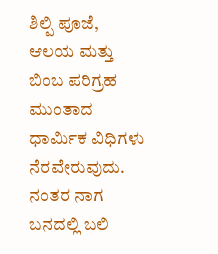ಶಿಲ್ಪಿ ಪೂಜೆ, ಆಲಯ ಮತ್ತು ಬಿಂಬ ಪರಿಗ್ರಹ ಮುಂತಾದ ಧಾರ್ಮಿಕ ವಿಧಿಗಳು ನೆರವೇರುವುದು. ನಂತರ ನಾಗ ಬನದಲ್ಲಿ ಬಲಿ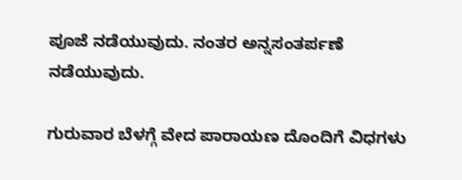ಪೂಜೆ ನಡೆಯುವುದು. ನಂತರ ಅನ್ನಸಂತರ್ಪಣೆ ನಡೆಯುವುದು.

ಗುರುವಾರ ಬೆಳಗ್ಗೆ ವೇದ ಪಾರಾಯಣ ದೊಂದಿಗೆ ವಿಧಗಳು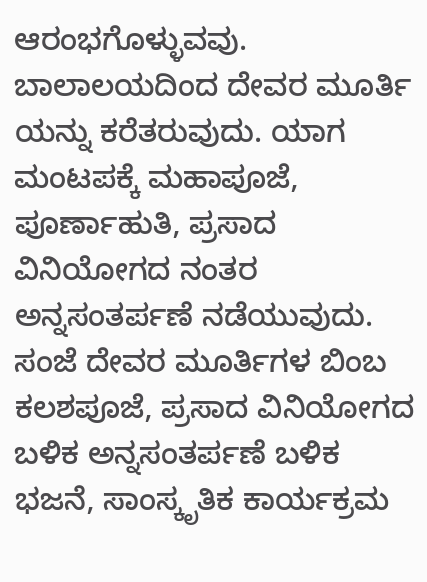ಆರಂಭಗೊಳ್ಳುವವು. ಬಾಲಾಲಯದಿಂದ ದೇವರ ಮೂರ್ತಿ ಯನ್ನು ಕರೆತರುವುದು. ಯಾಗ ಮಂಟಪಕ್ಕೆ ಮಹಾಪೂಜೆ, ಪೂರ್ಣಾಹುತಿ, ಪ್ರಸಾದ ವಿನಿಯೋಗದ ನಂತರ ಅನ್ನಸಂತರ್ಪಣೆ ನಡೆಯುವುದು. ಸಂಜೆ ದೇವರ ಮೂರ್ತಿಗಳ ಬಿಂಬ ಕಲಶಪೂಜೆ, ಪ್ರಸಾದ ವಿನಿಯೋಗದ ಬಳಿಕ ಅನ್ನಸಂತರ್ಪಣೆ ಬಳಿಕ ಭಜನೆ, ಸಾಂಸ್ಕೃತಿಕ ಕಾರ್ಯಕ್ರಮ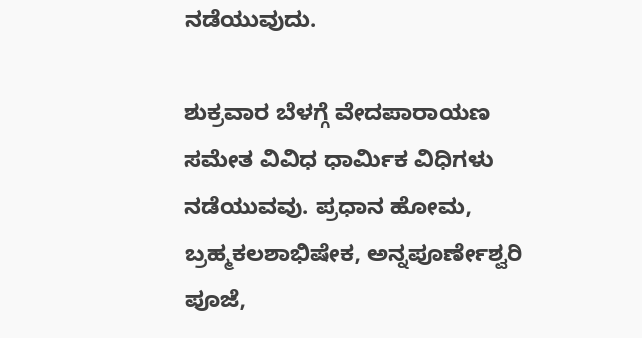ನಡೆಯುವುದು.

ಶುಕ್ರವಾರ ಬೆಳಗ್ಗೆ ವೇದಪಾರಾಯಣ ಸಮೇತ ವಿವಿಧ ಧಾರ್ಮಿಕ ವಿಧಿಗಳು ನಡೆಯುವವು. ಪ್ರಧಾನ ಹೋಮ, ಬ್ರಹ್ಮಕಲಶಾಭಿಷೇಕ, ಅನ್ನಪೂರ್ಣೇಶ್ವರಿ ಪೂಜೆ,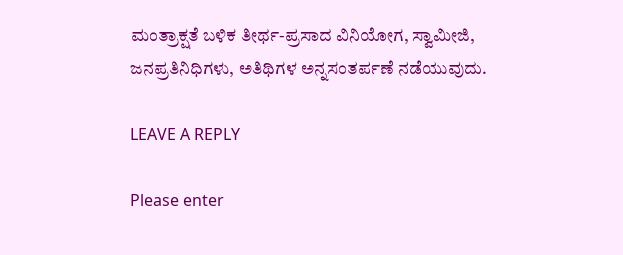ಮಂತ್ರಾಕ್ಷತೆ ಬಳಿಕ ತೀರ್ಥ-ಪ್ರಸಾದ ವಿನಿಯೋಗ, ಸ್ವಾಮೀಜಿ, ಜನಪ್ರತಿನಿಧಿಗಳು, ಅತಿಥಿಗಳ ಅನ್ನಸಂತರ್ಪಣೆ ನಡೆಯುವುದು.

LEAVE A REPLY

Please enter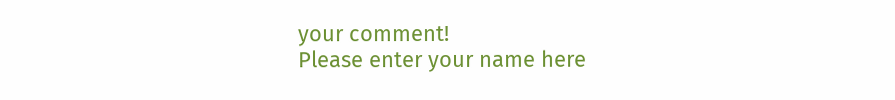your comment!
Please enter your name here